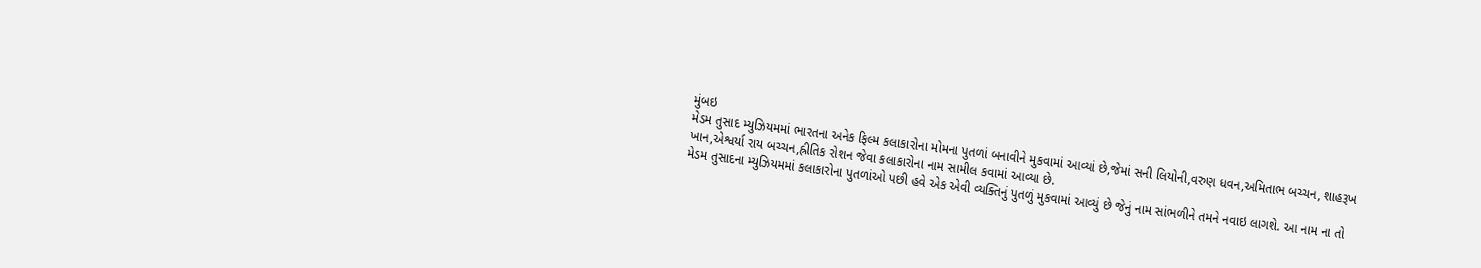મુંબઇ
મેડમ તુસાદ મ્યુઝિયમમાં ભારતના અનેક ફિલ્મ કલાકારોના મોમના પુતળાં બનાવીને મુકવામાં આવ્યાં છે,જેમાં સની લિયોની,વરુણ ધવન,અમિતાભ બચ્ચન, શાહરૂખ ખાન,એશ્વર્યા રાય બચ્ચન,હ્રીતિક રોશન જેવા કલાકારોના નામ સામીલ કવામાં આવ્યા છે.
મેડમ તુસાદના મ્યુઝિયમમાં કલાકારોના પુતળાંઓ પછી હવે એક એવી વ્યક્તિનું પુતળું મુકવામાં આવ્યું છે જેનું નામ સાંભળીને તમને નવાઇ લાગશે. આ નામ ના તો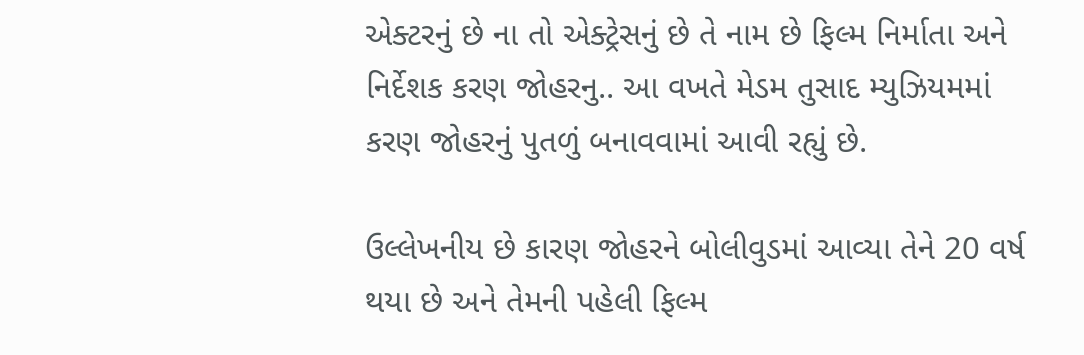એક્ટરનું છે ના તો એક્ટ્રેસનું છે તે નામ છે ફિલ્મ નિર્માતા અને નિર્દેશક કરણ જોહરનુ.. આ વખતે મેડમ તુસાદ મ્યુઝિયમમાં કરણ જોહરનું પુતળું બનાવવામાં આવી રહ્યું છે.

ઉલ્લેખનીય છે કારણ જોહરને બોલીવુડમાં આવ્યા તેને 20 વર્ષ થયા છે અને તેમની પહેલી ફિલ્મ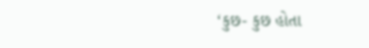‘કુછ- કુછ હોતા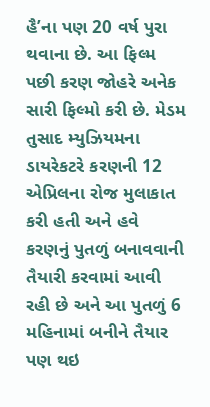હૈ’ના પણ 20 વર્ષ પુરા થવાના છે. આ ફિલ્મ પછી કરણ જોહરે અનેક સારી ફિલ્મો કરી છે. મેડમ તુસાદ મ્યુઝિયમના ડાયરેકટરે કરણની 12 એપ્રિલના રોજ મુલાકાત કરી હતી અને હવે કરણનું પુતળું બનાવવાની તૈયારી કરવામાં આવી રહી છે અને આ પુતળું 6 મહિનામાં બનીને તૈયાર પણ થઇ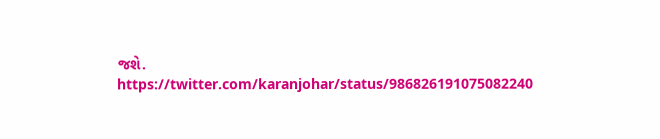જશે.
https://twitter.com/karanjohar/status/986826191075082240